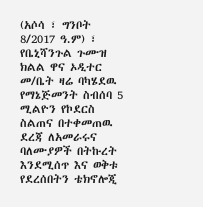(አሶሳ ፣ ግንቦት 8/2017 ዓ.ም) ፣ የቤኒሻንጉል ጉሙዝ ክልል ዋና ኦዲተር መ/ቤት ዛሬ ባካሄደዉ የማኔጅመንት ስብሰባ 5 ሚልዮን የኮደርስ ስልጠና በተቀመጠዉ ደረጃ ለአመራሩና ባለሙያዎች በትኩረት እንደሚሰጥ እና ወቅቱ የደረሰበትን ቴክኖሎጂ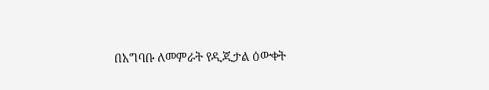በአግባቡ ለመምራት የዲጂታል ዕውቀት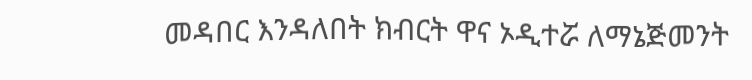መዳበር እንዳለበት ክብርት ዋና ኦዲተሯ ለማኔጅመንት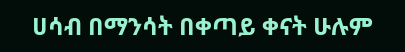ሀሳብ በማንሳት በቀጣይ ቀናት ሁሉም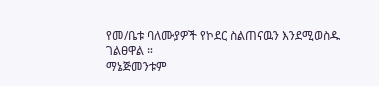የመ/ቤቱ ባለሙያዎች የኮደር ስልጠናዉን እንደሚወስዱ ገልፀዋል ።
ማኔጅመንቱም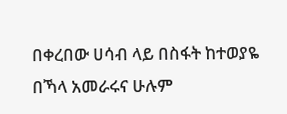በቀረበው ሀሳብ ላይ በስፋት ከተወያዬ በኻላ አመራሩና ሁሉም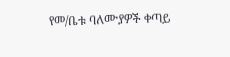የመ/ቤቱ ባለሙያዎች ቀጣይ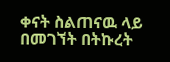ቀናት ስልጠናዉ ላይ በመገኘት በትኩረት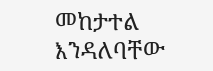መከታተል እንዳለባቸው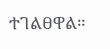ተገልፀዋል።